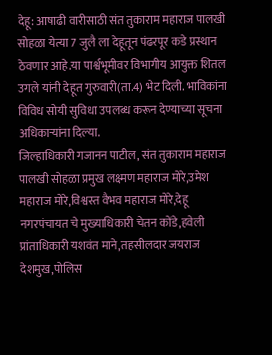देहू: आषाढी वारीसाठी संत तुकाराम महाराज पालखी सोहळा येत्या 7 जुलै ला देहूतून पंढरपूर कडे प्रस्थान ठेवणार आहे.या पार्श्वभूमीवर विभागीय आयुक्त शितल उगले यांनी देहूत गुरुवारी(ता.4) भेट दिली. भाविकांना विविध सोयी सुविधा उपलब्ध करून देण्याच्या सूचना अधिकाऱ्यांना दिल्या.
जिल्हाधिकारी गजानन पाटील, संत तुकाराम महाराज पालखी सोहळा प्रमुख लक्ष्मण महाराज मोरे,उमेश महाराज मोरे,विश्वस्त वैभव महाराज मोरे,देहू नगरपंचायत चे मुख्याधिकारी चेतन कोंडे,हवेली प्रांताधिकारी यशवंत माने,तहसीलदार जयराज देशमुख,पोलिस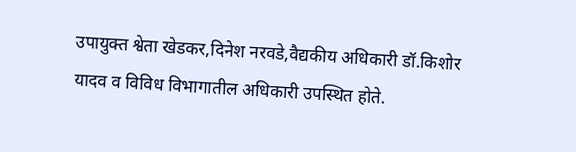उपायुक्त श्वेता खेडकर,दिनेश नरवडे,वैद्यकीय अधिकारी डॉ.किशोर यादव व विविध विभागातील अधिकारी उपस्थित होते.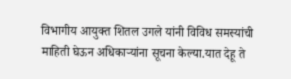विभागीय आयुक्त शितल उगले यांनी विविध समस्यांची माहिती घेऊन अधिकाऱ्यांना सूचना केल्या.यात देहू ते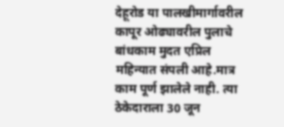देहूरोड या पालखीमार्गावरील कापूर ओढ्यावरील पुलाचे बांधकाम मुदत एप्रिल महिन्यात संपली आहे.मात्र काम पूर्ण झालेले नाही. त्या ठेकेदाराला 30 जून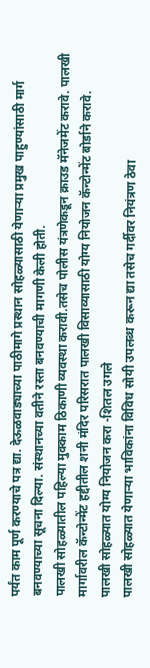पर्यंत काम पूर्ण करण्याचे पत्र द्या. देऊळवाड्याच्या पाठीमागे प्रस्थान सोहळ्यासाठी येणाऱ्या प्रमुख पाहुण्यांसाठी मार्ग बनवण्याच्या सूचना दिल्या. संस्थानच्या वतीने रस्ता बनवण्याची मागणी केली होती.
पालखी सोहळ्यातील पहिल्या मुक्काम ठिकाणी व्यवस्था करावी.तसेच पोलीस यंत्रणेकडून क्राउड मॅनेजमेंट करावे. पालखी मार्गावरील कॅन्टोन्मेंट हद्दीतील शनी मंदिर परिसरात पालखी विसाव्यासाठी योग्य नियोजन कॅन्टोन्मेंट बोर्डाने करावे.
पालखी सोहळ्यात योग्य नियोजन करा -शितल उगले
पालखी सोहळ्यात येणाऱ्या भाविकांना विविध सोयी उपलब्ध करून द्या तसेच गर्दीवर नियंत्रण ठेवा